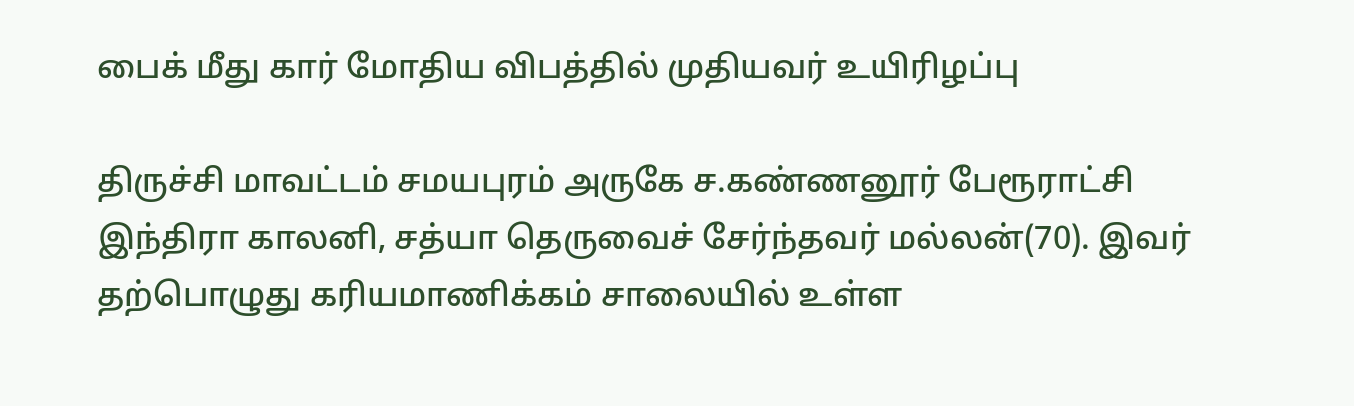பைக் மீது கார் மோதிய விபத்தில் முதியவர் உயிரிழப்பு

திருச்சி மாவட்டம் சமயபுரம் அருகே ச.கண்ணனூர் பேரூராட்சி இந்திரா காலனி, சத்யா தெருவைச் சேர்ந்தவர் மல்லன்(70). இவர் தற்பொழுது கரியமாணிக்கம் சாலையில் உள்ள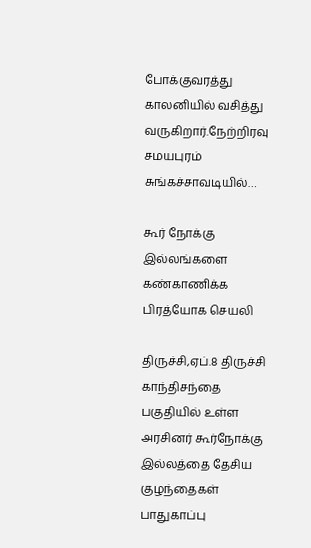போக்குவரத்து காலனியில் வசித்து வருகிறார்.நேற்றிரவு சமயபுரம் சுங்கச்சாவடியில்…

கூர் நோக்கு இல்லங்களை கண்காணிக்க பிரத்யோக செயலி

திருச்சி,ஏப்.8 திருச்சி காந்திசந்தை பகுதியில் உள்ள அரசினர் கூர்நோக்கு இல்லத்தை தேசிய குழந்தைகள் பாதுகாப்பு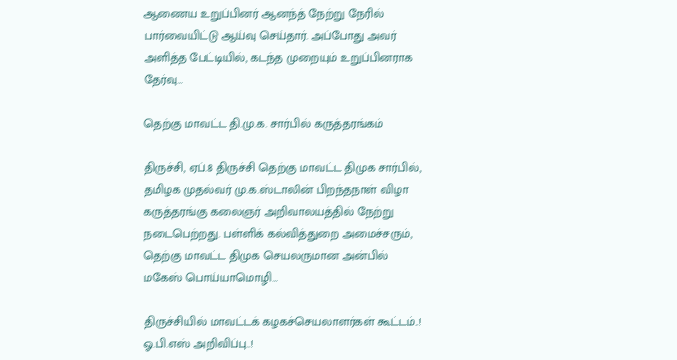ஆணைய உறுப்பினர் ஆனந்த் நேற்று நேரில் பார்வையிட்டு ஆய்வு செய்தார். அப்போது அவர் அளித்த பேட்டியில், கடந்த முறையும் உறுப்பினராக தேர்வு…

தெற்கு மாவட்ட தி.மு.க. சார்பில் கருத்தரங்கம்

திருச்சி, ஏப்.8 திருச்சி தெற்கு மாவட்ட திமுக சார்பில், தமிழக முதல்வர் மு.க.ஸ்டாலின் பிறந்தநாள் விழா கருத்தரங்கு கலைஞர் அறிவாலயத்தில் நேற்று நடைபெற்றது. பள்ளிக் கல்வித்துறை அமைச்சரும், தெற்கு மாவட்ட திமுக செயலருமான அன்பில் மகேஸ் பொய்யாமொழி…

திருச்சியில் மாவட்டக் கழகச்செயலாளர்கள் கூட்டம்..! ஓ.பி.எஸ் அறிவிப்பு..!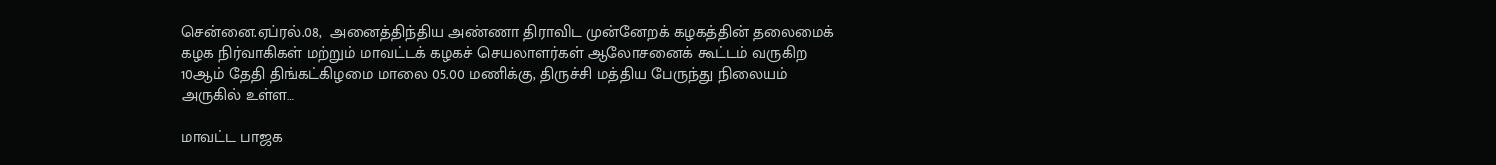சென்னை.ஏப்ரல்.08,  அனைத்திந்திய அண்ணா திராவிட முன்னேறக் கழகத்தின் தலைமைக் கழக நிர்வாகிகள் மற்றும் மாவட்டக் கழகச் செயலாளர்கள் ஆலோசனைக் கூட்டம் வருகிற 10ஆம் தேதி திங்கட்கிழமை மாலை 05.00 மணிக்கு, திருச்சி மத்திய பேருந்து நிலையம் அருகில் உள்ள…

மாவட்ட பாஜக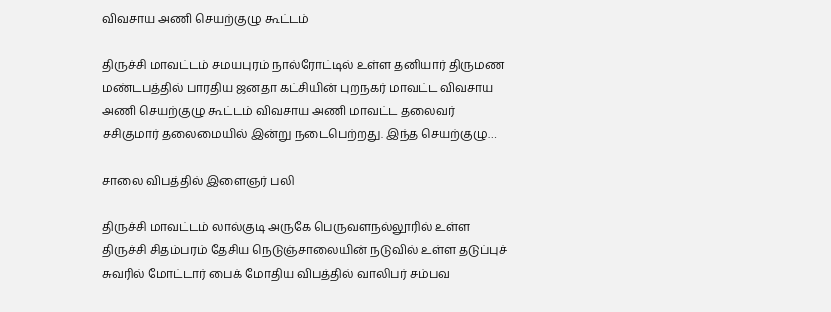விவசாய அணி செயற்குழு கூட்டம்

திருச்சி மாவட்டம் சமயபுரம் நால்ரோட்டில் உள்ள தனியார் திருமண மண்டபத்தில் பாரதிய ஜனதா கட்சியின் புறநகர் மாவட்ட விவசாய அணி செயற்குழு கூட்டம் விவசாய அணி மாவட்ட தலைவர் சசிகுமார் தலைமையில் இன்று நடைபெற்றது. இந்த செயற்குழு…

சாலை விபத்தில் இளைஞர் பலி

திருச்சி மாவட்டம் லால்குடி அருகே பெருவளநல்லூரில் உள்ள திருச்சி சிதம்பரம் தேசிய நெடுஞ்சாலையின் நடுவில் உள்ள தடுப்புச் சுவரில் மோட்டார் பைக் மோதிய விபத்தில் வாலிபர் சம்பவ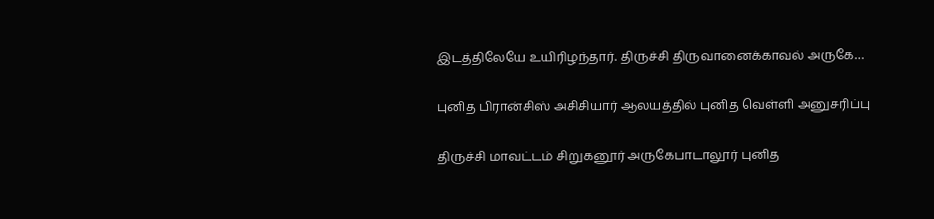இடத்திலேயே உயிரிழந்தார். திருச்சி திருவானைக்காவல் அருகே…

புனித பிரான்சிஸ் அசிசியார் ஆலயத்தில் புனித வெள்ளி அனுசரிப்பு

திருச்சி மாவட்டம் சிறுகனூர் அருகேபாடாலூர் புனித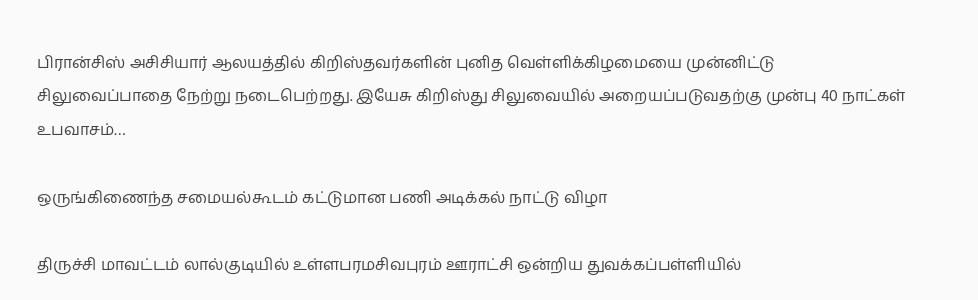பிரான்சிஸ் அசிசியார் ஆலயத்தில் கிறிஸ்தவர்களின் புனித வெள்ளிக்கிழமையை முன்னிட்டு சிலுவைப்பாதை நேற்று நடைபெற்றது. இயேசு கிறிஸ்து சிலுவையில் அறையப்படுவதற்கு முன்பு 40 நாட்கள் உபவாசம்…

ஒருங்கிணைந்த சமையல்கூடம் கட்டுமான பணி அடிக்கல் நாட்டு விழா

திருச்சி மாவட்டம் லால்குடியில் உள்ளபரமசிவபுரம் ஊராட்சி ஒன்றிய துவக்கப்பள்ளியில்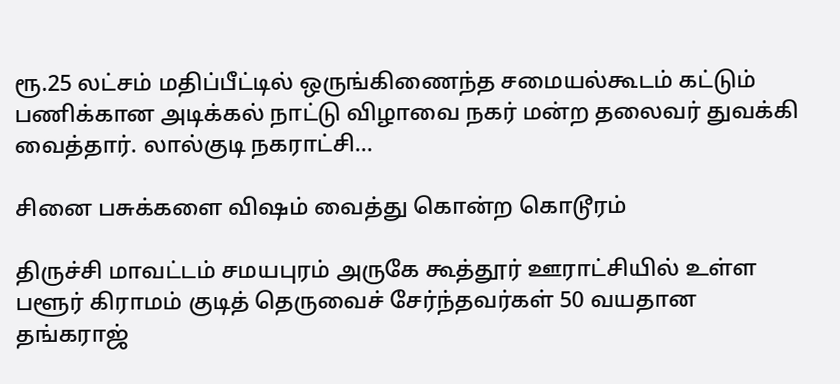ரூ.25 லட்சம் மதிப்பீட்டில் ஒருங்கிணைந்த சமையல்கூடம் கட்டும் பணிக்கான அடிக்கல் நாட்டு விழாவை நகர் மன்ற தலைவர் துவக்கி வைத்தார். லால்குடி நகராட்சி…

சினை பசுக்களை விஷம் வைத்து கொன்ற கொடூரம்

திருச்சி மாவட்டம் சமயபுரம் அருகே கூத்தூர் ஊராட்சியில் உள்ள பளூர் கிராமம் குடித் தெருவைச் சேர்ந்தவர்கள் 50 வயதான தங்கராஜ்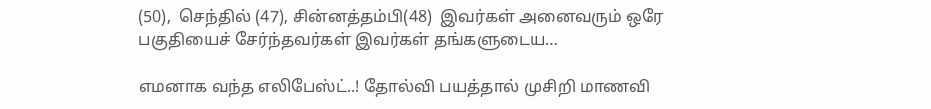(50),  செந்தில் (47), சின்னத்தம்பி(48)  இவர்கள் அனைவரும் ஒரே பகுதியைச் சேர்ந்தவர்கள் இவர்கள் தங்களுடைய…

எமனாக வந்த எலிபேஸ்ட்..! தோல்வி பயத்தால் முசிறி மாணவி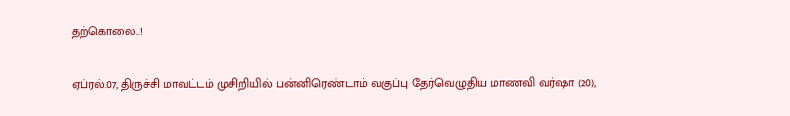தற்கொலை..!

ஏப்ரல்.07, திருச்சி மாவட்டம் முசிறியில் பன்னிரெண்டாம் வகுப்பு தேர்வெழுதிய மாணவி வர்ஷா (20),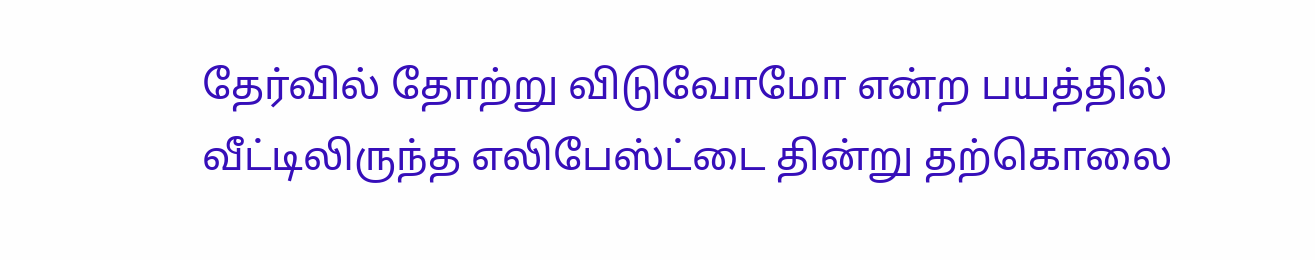தேர்வில் தோற்று விடுவோமோ என்ற பயத்தில் வீட்டிலிருந்த எலிபேஸ்ட்டை தின்று தற்கொலை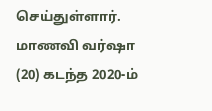செய்துள்ளார். மாணவி வர்ஷா (20) கடந்த 2020-ம்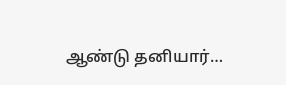ஆண்டு தனியார்…